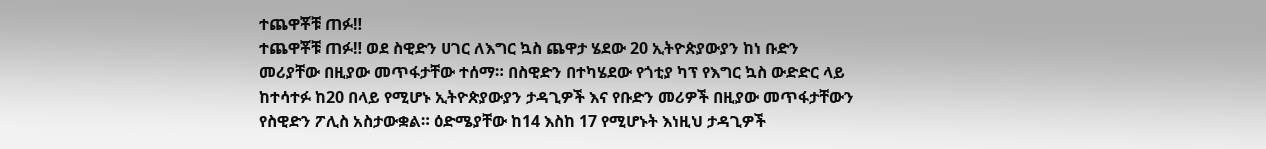ተጨዋቾቹ ጠፉ‼
ተጨዋቾቹ ጠፉ‼ ወደ ስዊድን ሀገር ለእግር ኳስ ጨዋታ ሄደው 20 ኢትዮጵያውያን ከነ ቡድን መሪያቸው በዚያው መጥፋታቸው ተሰማ። በስዊድን በተካሄደው የጎቲያ ካፕ የእግር ኳስ ውድድር ላይ ከተሳተፉ ከ20 በላይ የሚሆኑ ኢትዮጵያውያን ታዳጊዎች እና የቡድን መሪዎች በዚያው መጥፋታቸውን የስዊድን ፖሊስ አስታውቋል። ዕድሜያቸው ከ14 እስከ 17 የሚሆኑት እነዚህ ታዳጊዎች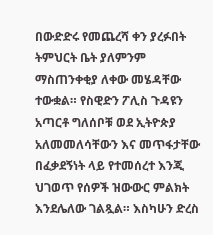በውድድሩ የመጨረሻ ቀን ያረፉበት ትምህርት ቤት ያለምንም ማስጠንቀቂያ ለቀው መሄዳቸው ተውቋል። የስዊድን ፖሊስ ጉዳዩን አጣርቶ ግለሰቦቹ ወደ ኢትዮጵያ አለመመለሳቸውን እና መጥፋታቸው በፈቃደኝነት ላይ የተመሰረተ እንጂ ህገወጥ የሰዎች ዝውውር ምልክት እንደሌለው ገልጿል። እስካሁን ድረስ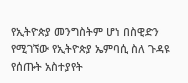የኢትዮጵያ መንግስትም ሆነ በስዊድን የሚገኘው የኢትዮጵያ ኤምባሲ ስለ ጉዳዩ የሰጡት አስተያየት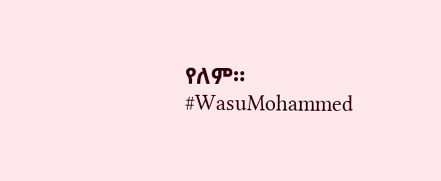የለም። #WasuMohammed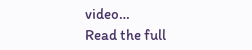video…
Read the full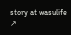story at wasulife ↗